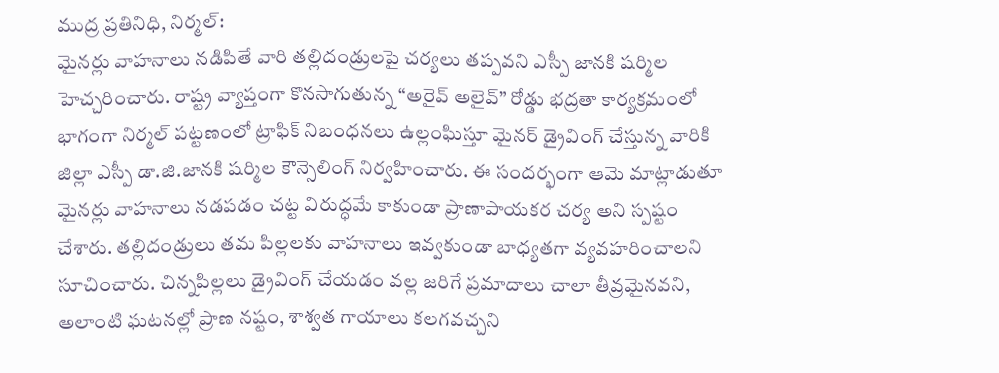ముద్ర ప్రతినిధి, నిర్మల్:
మైనర్లు వాహనాలు నడిపితే వారి తల్లిదండ్రులపై చర్యలు తప్పవని ఎస్పీ జానకి షర్మిల హెచ్చరించారు. రాష్ట్ర వ్యాప్తంగా కొనసాగుతున్న “అరైవ్ అలైవ్” రోడ్డు భద్రతా కార్యక్రమంలో భాగంగా నిర్మల్ పట్టణంలో ట్రాఫిక్ నిబంధనలు ఉల్లంఘిస్తూ మైనర్ డ్రైవింగ్ చేస్తున్న వారికి జిల్లా ఎస్పీ డా.జి.జానకి షర్మిల కౌన్సెలింగ్ నిర్వహించారు. ఈ సందర్భంగా ఆమె మాట్లాడుతూ మైనర్లు వాహనాలు నడపడం చట్ట విరుద్ధమే కాకుండా ప్రాణాపాయకర చర్య అని స్పష్టం చేశారు. తల్లిదండ్రులు తమ పిల్లలకు వాహనాలు ఇవ్వకుండా బాధ్యతగా వ్యవహరించాలని సూచించారు. చిన్నపిల్లలు డ్రైవింగ్ చేయడం వల్ల జరిగే ప్రమాదాలు చాలా తీవ్రమైనవని, అలాంటి ఘటనల్లో ప్రాణ నష్టం, శాశ్వత గాయాలు కలగవచ్చని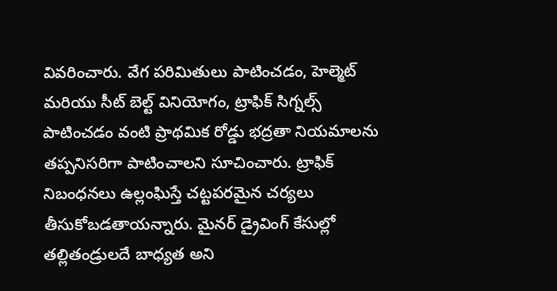వివరించారు. వేగ పరిమితులు పాటించడం, హెల్మెట్ మరియు సీట్ బెల్ట్ వినియోగం, ట్రాఫిక్ సిగ్నల్స్ పాటించడం వంటి ప్రాథమిక రోడ్డు భద్రతా నియమాలను తప్పనిసరిగా పాటించాలని సూచించారు. ట్రాఫిక్ నిబంధనలు ఉల్లంఘిస్తే చట్టపరమైన చర్యలు తీసుకోబడతాయన్నారు. మైనర్ డ్రైవింగ్ కేసుల్లో తల్లితండ్రులదే బాధ్యత అని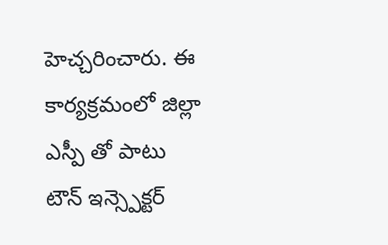హెచ్చరించారు. ఈ కార్యక్రమంలో జిల్లా ఎస్పీ తో పాటు టౌన్ ఇన్స్పెక్టర్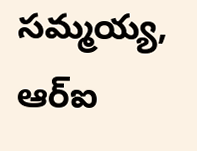సమ్మయ్య, ఆర్ఐ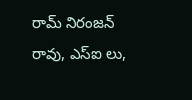రామ్ నిరంజన్ రావు, ఎస్ఐ లు,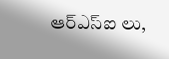ఆర్ఎస్ఐ లు,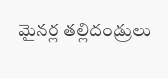మైనర్ల తల్లిదండ్రులు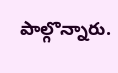పాల్గొన్నారు.